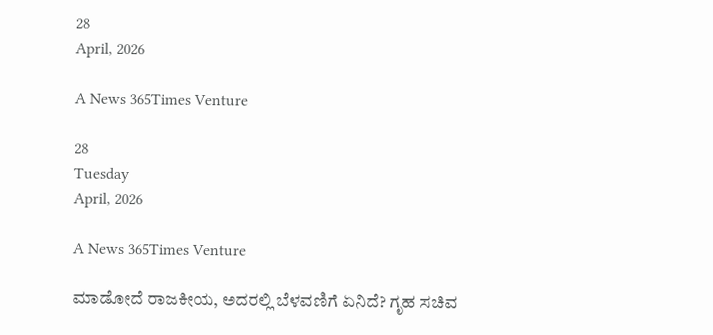28
April, 2026

A News 365Times Venture

28
Tuesday
April, 2026

A News 365Times Venture

ಮಾಡೋದೆ ರಾಜಕೀಯ, ಅದರಲ್ಲಿ ಬೆಳವಣಿಗೆ ಏನಿದೆ? ಗೃಹ ಸಚಿವ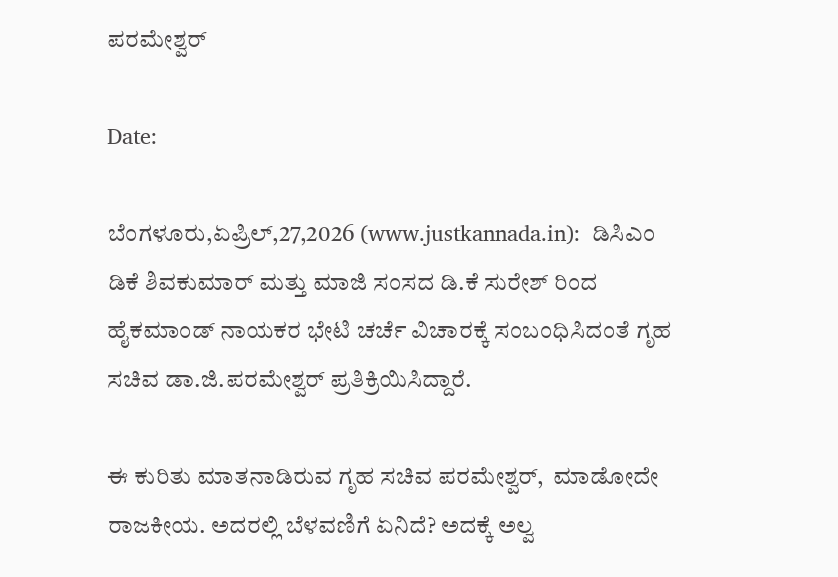ಪರಮೇಶ್ವರ್

Date:

ಬೆಂಗಳೂರು,ಏಪ್ರಿಲ್,27,2026 (www.justkannada.in):  ಡಿಸಿಎಂ ಡಿಕೆ ಶಿವಕುಮಾರ್ ಮತ್ತು ಮಾಜಿ ಸಂಸದ ಡಿ.ಕೆ ಸುರೇಶ್‍ ರಿಂದ ಹೈಕಮಾಂಡ್ ನಾಯಕರ ಭೇಟಿ ಚರ್ಚೆ ವಿಚಾರಕ್ಕೆ ಸಂಬಂಧಿಸಿದಂತೆ ಗೃಹ ಸಚಿವ ಡಾ.ಜಿ.ಪರಮೇಶ್ವರ್ ಪ್ರತಿಕ್ರಿಯಿಸಿದ್ದಾರೆ.

ಈ ಕುರಿತು ಮಾತನಾಡಿರುವ ಗೃಹ ಸಚಿವ ಪರಮೇಶ್ವರ್,  ಮಾಡೋದೇ ರಾಜಕೀಯ. ಅದರಲ್ಲಿ ಬೆಳವಣಿಗೆ ಏನಿದೆ? ಅದಕ್ಕೆ ಅಲ್ವ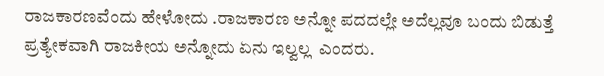ರಾಜಕಾರಣವೆಂದು ಹೇಳೋದು .ರಾಜಕಾರಣ ಅನ್ನೋ ಪದದಲ್ಲೇ ಅದೆಲ್ಲವೂ ಬಂದು ಬಿಡುತ್ತೆ ಪ್ರತ್ಯೇಕವಾಗಿ ರಾಜಕೀಯ ಅನ್ನೋದು ಏನು ಇಲ್ವಲ್ಲ  ಎಂದರು.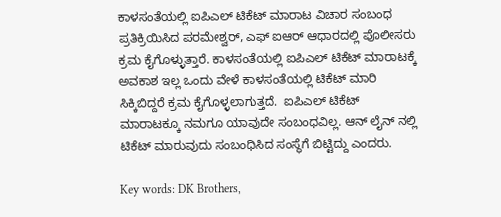ಕಾಳಸಂತೆಯಲ್ಲಿ ಐಪಿಎಲ್ ಟಿಕೆಟ್ ಮಾರಾಟ ವಿಚಾರ ಸಂಬಂಧ ಪ್ರತಿಕ್ರಿಯಿಸಿದ ಪರಮೇಶ್ವರ್, ಎಫ್ ಐಆರ್ ಆಧಾರದಲ್ಲಿ ಪೊಲೀಸರು ಕ್ರಮ ಕೈಗೊಳ್ಳುತ್ತಾರೆ. ಕಾಳಸಂತೆಯಲ್ಲಿ ಐಪಿಎಲ್ ಟಿಕೆಟ್ ಮಾರಾಟಕ್ಕೆ ಅವಕಾಶ ಇಲ್ಲ ಒಂದು ವೇಳೆ ಕಾಳಸಂತೆಯಲ್ಲಿ ಟಿಕೆಟ್ ಮಾರಿ ಸಿಕ್ಕಿಬಿದ್ದರೆ ಕ್ರಮ ಕೈಗೊಳ್ಳಲಾಗುತ್ತದೆ.  ಐಪಿಎಲ್ ಟಿಕೆಟ್ ಮಾರಾಟಕ್ಕೂ ನಮಗೂ ಯಾವುದೇ ಸಂಬಂಧವಿಲ್ಲ. ಆನ್ ಲೈನ್ ನಲ್ಲಿ ಟಿಕೆಟ್ ಮಾರುವುದು ಸಂಬಂಧಿಸಿದ ಸಂಸ್ಥೆಗೆ ಬಿಟ್ಟಿದ್ದು ಎಂದರು.

Key words: DK Brothers,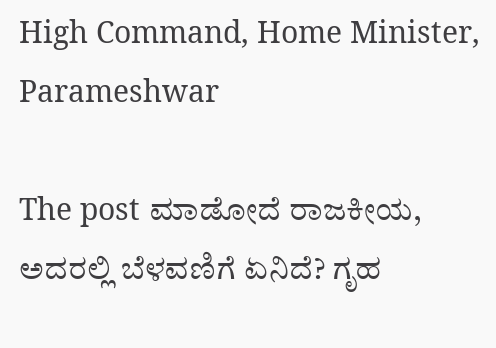High Command, Home Minister, Parameshwar

The post ಮಾಡೋದೆ ರಾಜಕೀಯ, ಅದರಲ್ಲಿ ಬೆಳವಣಿಗೆ ಏನಿದೆ? ಗೃಹ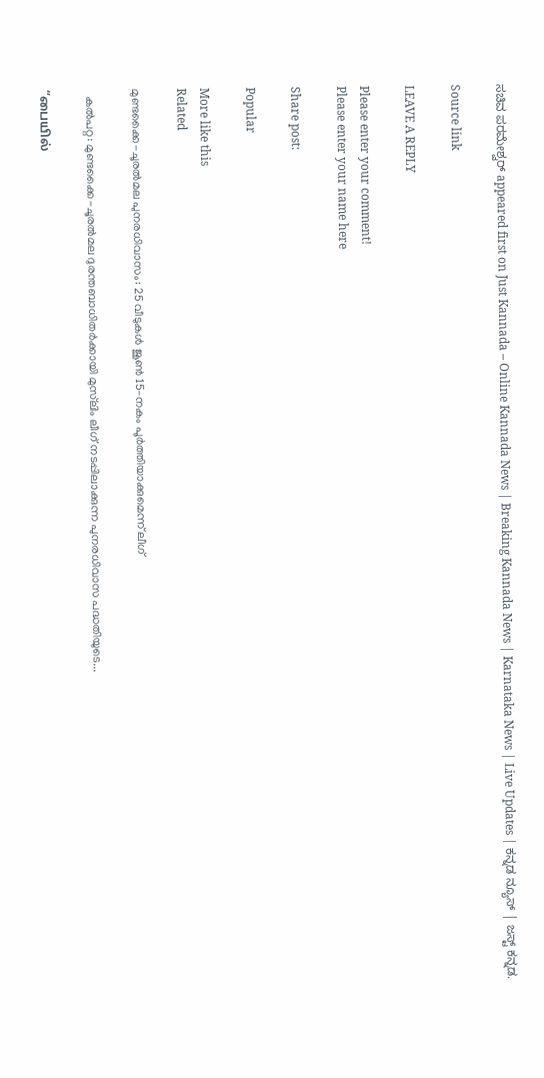ಸಚಿವ ಪರಮೇಶ್ವರ್ appeared first on Just Kannada – Online Kannada News | Breaking Kannada News | Karnataka News | Live Updates | ಕನ್ನಡ ನ್ಯೂಸ್ | ಜಸ್ಟ್ ಕನ್ನಡ.

Source link

LEAVE A REPLY

Please enter your comment!
Please enter your name here

Share post:

Popular

More like this
Related

മുണ്ടക്കൈ-ചൂരല്‍മല പുനരധിവാസം: 25 വീടുകള്‍ ജൂണ്‍ 15-നകം പൂര്‍ത്തിയാക്കുമെന്ന് ലീഗ്

  കല്‍പറ്റ: മുണ്ടക്കൈ-ചൂരല്‍മല ദുരന്തബാധിതര്‍ക്കായി മുസ്‌ലിം ലീഗ് നടപ്പിലാക്കുന്ന പുനരധിവാസ പദ്ധതിയുടെ...

“பையில்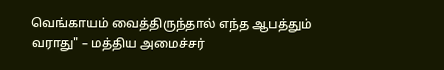வெங்காயம் வைத்திருந்தால் எந்த ஆபத்தும் வராது" – மத்திய அமைச்சர்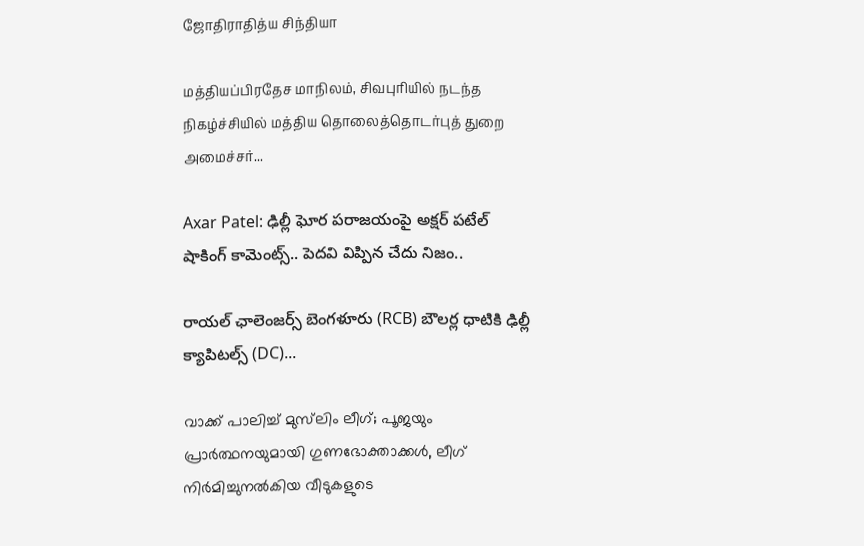ஜோதிராதித்ய சிந்தியா

மத்தியப்பிரதேச மாநிலம், சிவபுரியில் நடந்த நிகழ்ச்சியில் மத்திய தொலைத்தொடர்புத் துறை அமைச்சர்...

Axar Patel: ఢిల్లీ ఘోర పరాజయంపై అక్షర్ పటేల్ షాకింగ్ కామెంట్స్.. పెదవి విప్పిన చేదు నిజం..

రాయల్ ఛాలెంజర్స్ బెంగళూరు (RCB) బౌలర్ల ధాటికి ఢిల్లీ క్యాపిటల్స్ (DC)...

വാക്ക് പാലിച്ച് മുസ്‌ലിം ലീഗ്; പൂജയും പ്രാര്‍ത്ഥനയുമായി ഗുണഭോക്താക്കള്‍, ലീഗ് നിര്‍മിച്ചുനല്‍കിയ വീടുകളുടെ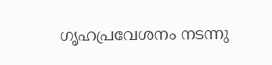ഗൃഹപ്രവേശനം നടന്നു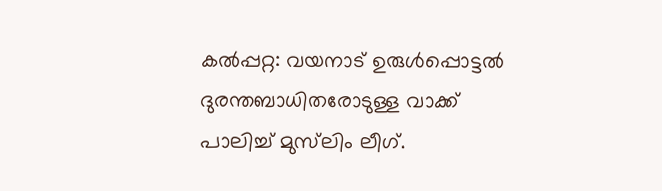കല്‍പ്പറ്റ: വയനാട് ഉരുള്‍പ്പൊട്ടല്‍ ദുരന്തബാധിതരോടുള്ള വാക്ക് പാലിച്ച് മുസ്‌ലിം ലീഗ്.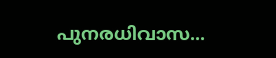പുനരധിവാസ...